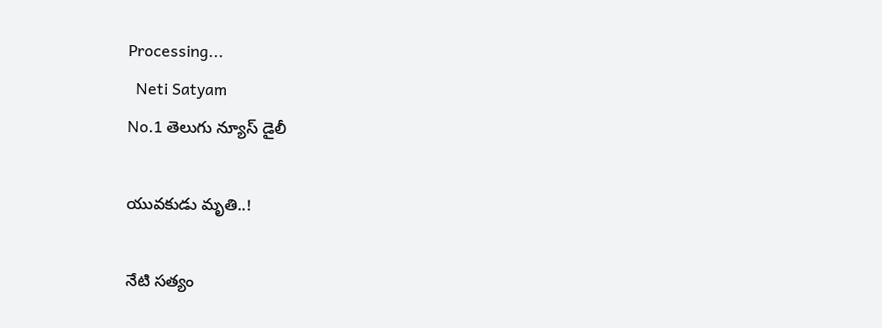Processing...
  Neti Satyam
No.1 తెలుగు న్యూస్ డైలీ

యువకుడు మృతి..!

నేటి సత్యం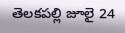తెలకపల్లి జూలై 24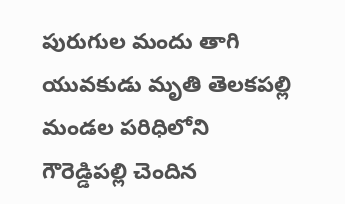పురుగుల మందు తాగి యువకుడు మృతి తెలకపల్లి మండల పరిధిలోని గౌరెడ్డిపల్లి చెందిన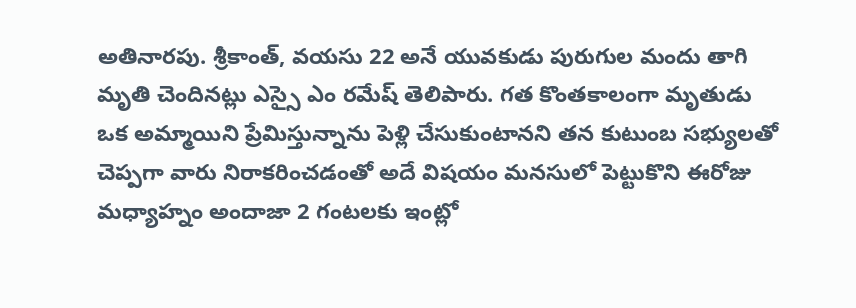అతినారపు. శ్రీకాంత్, వయసు 22 అనే యువకుడు పురుగుల మందు తాగి మృతి చెందినట్లు ఎస్సై ఎం రమేష్ తెలిపారు. గత కొంతకాలంగా మృతుడు ఒక అమ్మాయిని ప్రేమిస్తున్నాను పెళ్లి చేసుకుంటానని తన కుటుంబ సభ్యులతో చెప్పగా వారు నిరాకరించడంతో అదే విషయం మనసులో పెట్టుకొని ఈరోజు మధ్యాహ్నం అందాజా 2 గంటలకు ఇంట్లో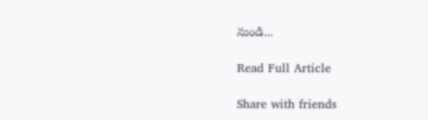నుండి...

Read Full Article

Share with friends